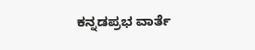ಕನ್ನಡಪ್ರಭ ವಾರ್ತೆ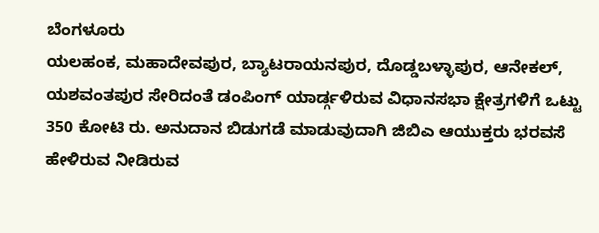ಬೆಂಗಳೂರು
ಯಲಹಂಕ, ಮಹಾದೇವಪುರ, ಬ್ಯಾಟರಾಯನಪುರ, ದೊಡ್ಡಬಳ್ಳಾಪುರ, ಆನೇಕಲ್, ಯಶವಂತಪುರ ಸೇರಿದಂತೆ ಡಂಪಿಂಗ್ ಯಾರ್ಡ್ಗಳಿರುವ ವಿಧಾನಸಭಾ ಕ್ಷೇತ್ರಗಳಿಗೆ ಒಟ್ಟು 350 ಕೋಟಿ ರು. ಅನುದಾನ ಬಿಡುಗಡೆ ಮಾಡುವುದಾಗಿ ಜಿಬಿಎ ಆಯುಕ್ತರು ಭರವಸೆ ಹೇಳಿರುವ ನೀಡಿರುವ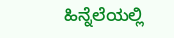ಹಿನ್ನೆಲೆಯಲ್ಲಿ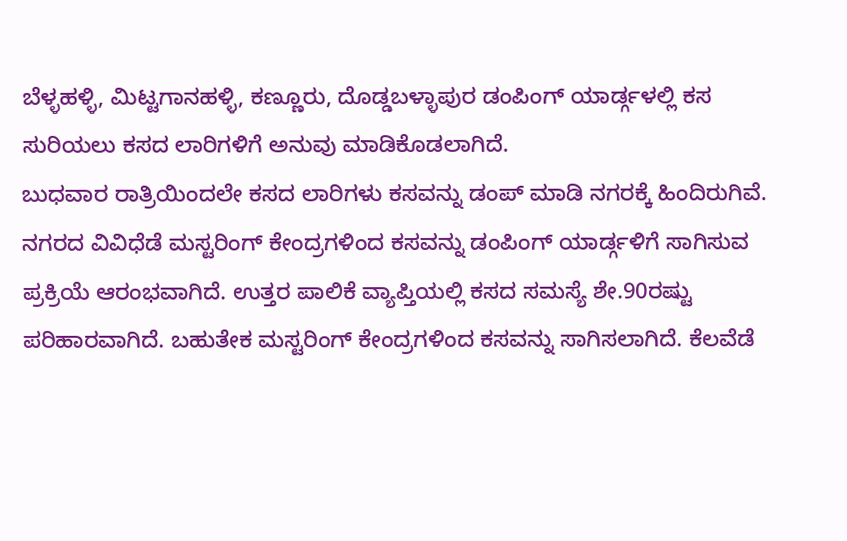ಬೆಳ್ಳಹಳ್ಳಿ, ಮಿಟ್ಟಗಾನಹಳ್ಳಿ, ಕಣ್ಣೂರು, ದೊಡ್ಡಬಳ್ಳಾಪುರ ಡಂಪಿಂಗ್ ಯಾರ್ಡ್ಗಳಲ್ಲಿ ಕಸ ಸುರಿಯಲು ಕಸದ ಲಾರಿಗಳಿಗೆ ಅನುವು ಮಾಡಿಕೊಡಲಾಗಿದೆ.
ಬುಧವಾರ ರಾತ್ರಿಯಿಂದಲೇ ಕಸದ ಲಾರಿಗಳು ಕಸವನ್ನು ಡಂಪ್ ಮಾಡಿ ನಗರಕ್ಕೆ ಹಿಂದಿರುಗಿವೆ. ನಗರದ ವಿವಿಧೆಡೆ ಮಸ್ಟರಿಂಗ್ ಕೇಂದ್ರಗಳಿಂದ ಕಸವನ್ನು ಡಂಪಿಂಗ್ ಯಾರ್ಡ್ಗಳಿಗೆ ಸಾಗಿಸುವ ಪ್ರಕ್ರಿಯೆ ಆರಂಭವಾಗಿದೆ. ಉತ್ತರ ಪಾಲಿಕೆ ವ್ಯಾಪ್ತಿಯಲ್ಲಿ ಕಸದ ಸಮಸ್ಯೆ ಶೇ.90ರಷ್ಟು ಪರಿಹಾರವಾಗಿದೆ. ಬಹುತೇಕ ಮಸ್ಟರಿಂಗ್ ಕೇಂದ್ರಗಳಿಂದ ಕಸವನ್ನು ಸಾಗಿಸಲಾಗಿದೆ. ಕೆಲವೆಡೆ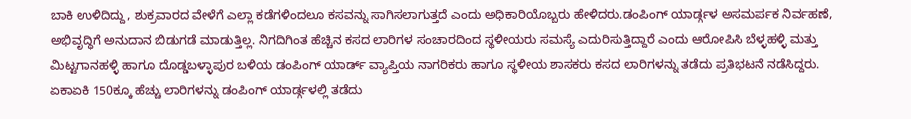ಬಾಕಿ ಉಳಿದಿದ್ದು, ಶುಕ್ರವಾರದ ವೇಳೆಗೆ ಎಲ್ಲಾ ಕಡೆಗಳಿಂದಲೂ ಕಸವನ್ನು ಸಾಗಿಸಲಾಗುತ್ತದೆ ಎಂದು ಅಧಿಕಾರಿಯೊಬ್ಬರು ಹೇಳಿದರು.ಡಂಪಿಂಗ್ ಯಾರ್ಡ್ಗಳ ಅಸಮರ್ಪಕ ನಿರ್ವಹಣೆ, ಅಭಿವೃದ್ಧಿಗೆ ಅನುದಾನ ಬಿಡುಗಡೆ ಮಾಡುತ್ತಿಲ್ಲ. ನಿಗದಿಗಿಂತ ಹೆಚ್ಚಿನ ಕಸದ ಲಾರಿಗಳ ಸಂಚಾರದಿಂದ ಸ್ಥಳೀಯರು ಸಮಸ್ಯೆ ಎದುರಿಸುತ್ತಿದ್ದಾರೆ ಎಂದು ಆರೋಪಿಸಿ ಬೆಳ್ಳಹಳ್ಳಿ ಮತ್ತು ಮಿಟ್ಟಗಾನಹಳ್ಳಿ ಹಾಗೂ ದೊಡ್ಡಬಳ್ಳಾಪುರ ಬಳಿಯ ಡಂಪಿಂಗ್ ಯಾರ್ಡ್ ವ್ಯಾಪ್ತಿಯ ನಾಗರಿಕರು ಹಾಗೂ ಸ್ಥಳೀಯ ಶಾಸಕರು ಕಸದ ಲಾರಿಗಳನ್ನು ತಡೆದು ಪ್ರತಿಭಟನೆ ನಡೆಸಿದ್ದರು.
ಏಕಾಏಕಿ 150ಕ್ಕೂ ಹೆಚ್ಚು ಲಾರಿಗಳನ್ನು ಡಂಪಿಂಗ್ ಯಾರ್ಡ್ಗಳಲ್ಲಿ ತಡೆದು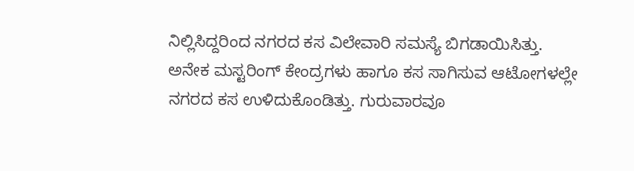ನಿಲ್ಲಿಸಿದ್ದರಿಂದ ನಗರದ ಕಸ ವಿಲೇವಾರಿ ಸಮಸ್ಯೆ ಬಿಗಡಾಯಿಸಿತ್ತು. ಅನೇಕ ಮಸ್ಟರಿಂಗ್ ಕೇಂದ್ರಗಳು ಹಾಗೂ ಕಸ ಸಾಗಿಸುವ ಆಟೋಗಳಲ್ಲೇ ನಗರದ ಕಸ ಉಳಿದುಕೊಂಡಿತ್ತು. ಗುರುವಾರವೂ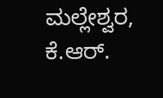ಮಲ್ಲೇಶ್ವರ, ಕೆ.ಆರ್.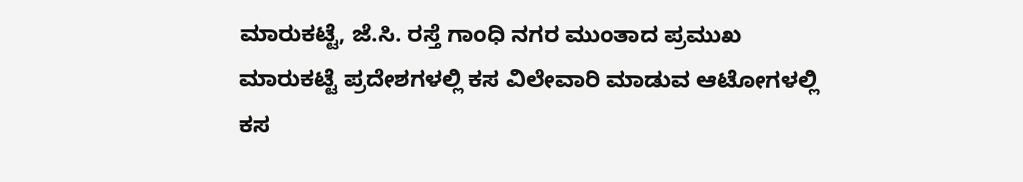ಮಾರುಕಟ್ಟೆ, ಜೆ.ಸಿ. ರಸ್ತೆ ಗಾಂಧಿ ನಗರ ಮುಂತಾದ ಪ್ರಮುಖ ಮಾರುಕಟ್ಟೆ ಪ್ರದೇಶಗಳಲ್ಲಿ ಕಸ ವಿಲೇವಾರಿ ಮಾಡುವ ಆಟೋಗಳಲ್ಲಿ ಕಸ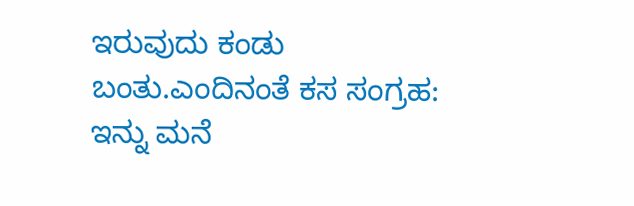ಇರುವುದು ಕಂಡು ಬಂತು.ಎಂದಿನಂತೆ ಕಸ ಸಂಗ್ರಹ:
ಇನ್ನು ಮನೆ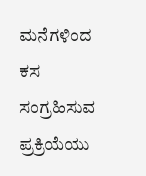ಮನೆಗಳಿಂದ ಕಸ ಸಂಗ್ರಹಿಸುವ ಪ್ರಕ್ರಿಯೆಯು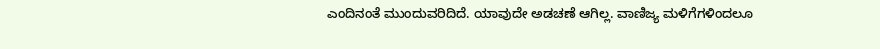ಎಂದಿನಂತೆ ಮುಂದುವರಿದಿದೆ. ಯಾವುದೇ ಅಡಚಣೆ ಆಗಿಲ್ಲ. ವಾಣಿಜ್ಯ ಮಳಿಗೆಗಳಿಂದಲೂ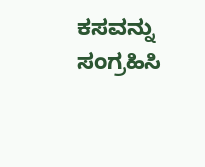ಕಸವನ್ನು ಸಂಗ್ರಹಿಸಿ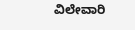ವಿಲೇವಾರಿ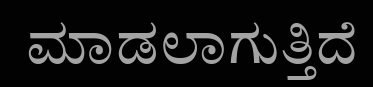ಮಾಡಲಾಗುತ್ತಿದೆ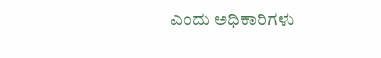ಎಂದು ಅಧಿಕಾರಿಗಳು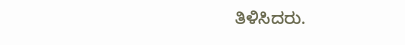ತಿಳಿಸಿದರು.